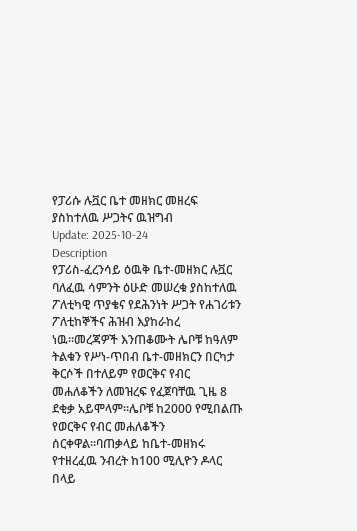የፓሪሱ ሉቯር ቤተ መዘክር መዘረፍ ያስከተለዉ ሥጋትና ዉዝግብ
Update: 2025-10-24
Description
የፓሪስ-ፈረንሳይ ዕዉቅ ቤተ-መዘክር ሉቯር ባለፈዉ ሳምንት ዕሁድ መሠረቁ ያስከተለዉ ፖለቲካዊ ጥያቄና የደሕንነት ሥጋት የሐገሪቱን ፖለቲከኞችና ሕዝብ እያከራከረ ነዉ።መረጃዎች እንጠቆሙት ሌቦቹ ከዓለም ትልቁን የሥነ-ጥበብ ቤተ-መዘክርን በርካታ ቅርሶች በተለይም የወርቅና የብር መሐለቆችን ለመዝረፍ የፈጀባቸዉ ጊዜ 8 ደቂቃ አይሞላም።ሌቦቹ ከ2000 የሚበልጡ የወርቅና የብር መሐለቆችን ሰርቀዋል።ባጠቃላይ ከቤተ-መዘክሩ የተዘረፈዉ ንብረት ከ100 ሚሊዮን ዶላር በላይ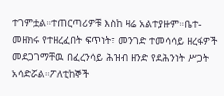ተገምቷል።ተጠርጣሪዎቹ እስከ ዛሬ አልተያዙም።ቤተ-መዘክሩ የተዘረፈበት ፍጥነት፣ መንገድ ተመሳሳይ ዘረፋዎች መደጋገማቸዉ በፈረንሳይ ሕዝብ ዘንድ የደሕንነት ሥጋት አሳድሯል።ፖለቲከኞች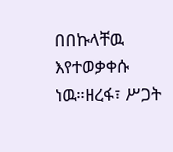በበኩላቸዉ እየተወቃቀሱ ነዉ።ዘረፋ፣ ሥጋት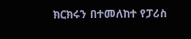ክርክሩን በተመለከተ የፓሪስ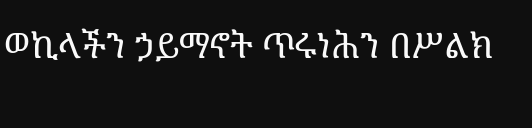ወኪላችን ኃይማኖት ጥሩነሕን በሥልክ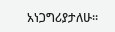አነጋግሪያታለሁ።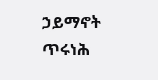ኃይማኖት ጥሩነሕ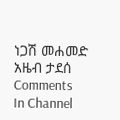ነጋሽ መሐመድ
አዜብ ታደሰ
Comments
In Channel